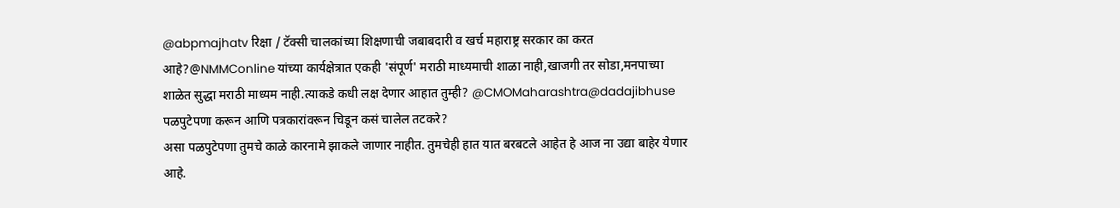@abpmajhatv रिक्षा / टॅक्सी चालकांच्या शिक्षणाची जबाबदारी व खर्च महाराष्ट्र सरकार का करत आहे?@NMMConline यांच्या कार्यक्षेत्रात एकही 'संपूर्ण' मराठी माध्यमाची शाळा नाही,खाजगी तर सोडा,मनपाच्या शाळेत सुद्धा मराठी माध्यम नाही.त्याकडे कधी लक्ष देणार आहात तुम्ही? @CMOMaharashtra@dadajibhuse
पळपुटेपणा करून आणि पत्रकारांवरून चिडून कसं चालेल तटकरे?
असा पळपुटेपणा तुमचे काळे कारनामे झाकले जाणार नाहीत. तुमचेही हात यात बरबटले आहेत हे आज ना उद्या बाहेर येणार आहे.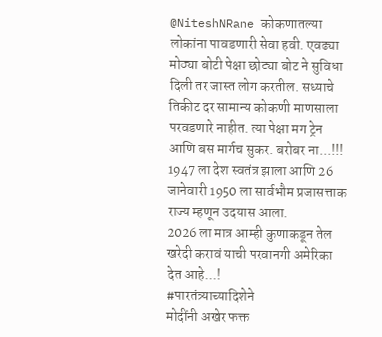@NiteshNRane कोकणातल्या लोकांना पावडणारी सेवा हवी. एवढ्या मोठ्या बोटी पेक्षा छोट्या बोट ने सुविधा दिली तर जास्त लोग करतील. सध्याचे तिकीट दर सामान्य कोकणी माणसाला परवडणारे नाहीत. त्या पेक्षा मग ट्रेन आणि बस मार्गच सुकर. बरोबर ना...!!!
1947 ला देश स्वतंत्र झाला आणि 26 जानेवारी 1950 ला सार्वभौम प्रजासत्ताक राज्य म्हणून उदयास आला.
2026 ला मात्र आम्ही कुणाकडून तेल खरेदी करावं याची परवानगी अमेरिका देत आहे...!
#पारतंत्र्याच्यादिशेने
मोदींनी अखेर फक्त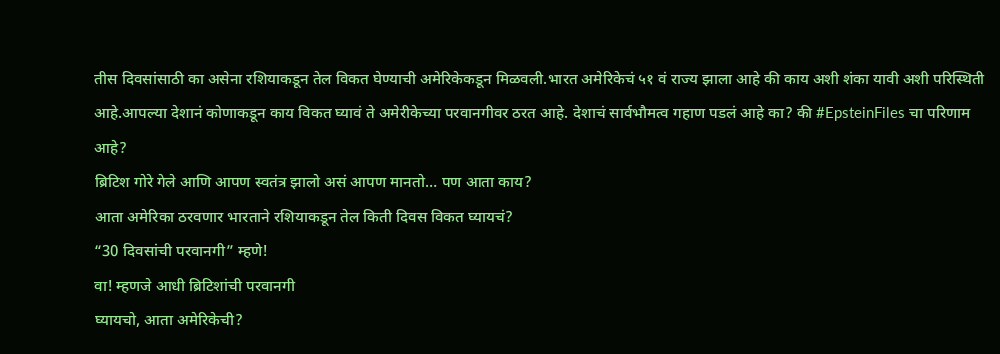तीस दिवसांसाठी का असेना रशियाकडून तेल विकत घेण्याची अमेरिकेकडून मिळवली.भारत अमेरिकेचं ५१ वं राज्य झाला आहे की काय अशी शंका यावी अशी परिस्थिती आहे.आपल्या देशानं कोणाकडून काय विकत घ्यावं ते अमेरीकेच्या परवानगीवर ठरत आहे. देशाचं सार्वभौमत्व गहाण पडलं आहे का? की #EpsteinFiles चा परिणाम आहे?
ब्रिटिश गोरे गेले आणि आपण स्वतंत्र झालो असं आपण मानतो… पण आता काय?
आता अमेरिका ठरवणार भारताने रशियाकडून तेल किती दिवस विकत घ्यायचं?
“30 दिवसांची परवानगी” म्हणे!
वा! म्हणजे आधी ब्रिटिशांची परवानगी
घ्यायचो, आता अमेरिकेची?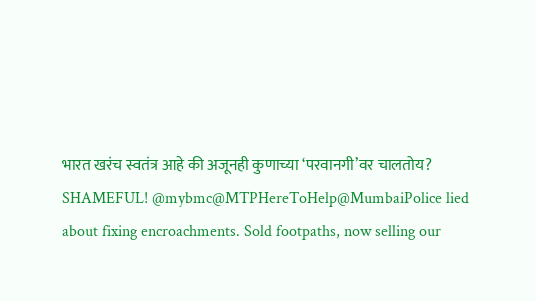भारत खरंच स्वतंत्र आहे की अजूनही कुणाच्या ‘परवानगी’वर चालतोय?
SHAMEFUL! @mybmc@MTPHereToHelp@MumbaiPolice lied about fixing encroachments. Sold footpaths, now selling our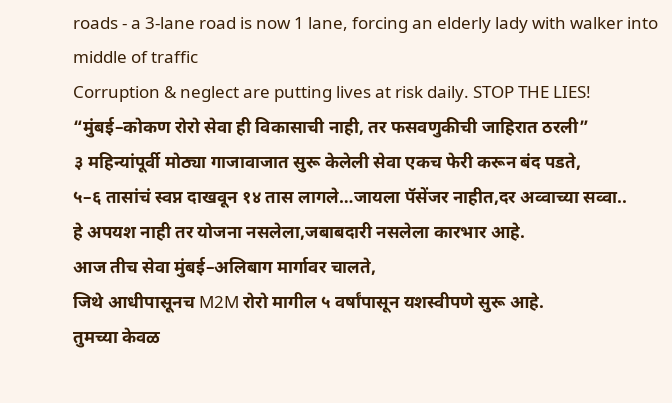roads - a 3-lane road is now 1 lane, forcing an elderly lady with walker into middle of traffic
Corruption & neglect are putting lives at risk daily. STOP THE LIES!
“मुंबई–कोकण रोरो सेवा ही विकासाची नाही, तर फसवणुकीची जाहिरात ठरली”
३ महिन्यांपूर्वी मोठ्या गाजावाजात सुरू केलेली सेवा एकच फेरी करून बंद पडते,
५–६ तासांचं स्वप्न दाखवून १४ तास लागले…जायला पॅसेंजर नाहीत,दर अव्वाच्या सव्वा..
हे अपयश नाही तर योजना नसलेला,जबाबदारी नसलेला कारभार आहे.
आज तीच सेवा मुंबई–अलिबाग मार्गावर चालते,
जिथे आधीपासूनच M2M रोरो मागील ५ वर्षांपासून यशस्वीपणे सुरू आहे.
तुमच्या केवळ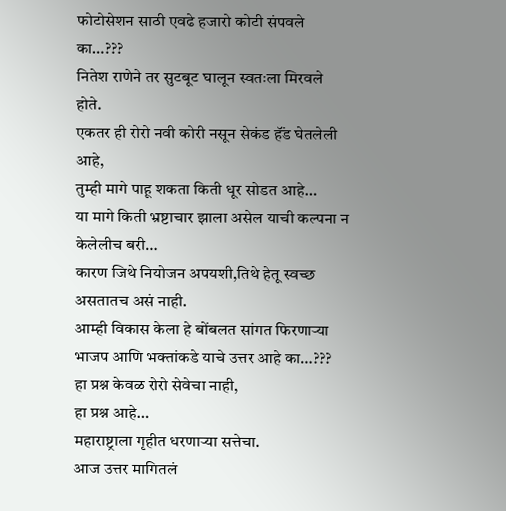फोटोसेशन साठी एवढे हजारो कोटी संपवले का…???
नितेश राणेने तर सुटबूट घालून स्वतःला मिरवले होते.
एकतर ही रोरो नवी कोरी नसून सेकंड हॅंड घेतलेली आहे,
तुम्ही मागे पाहू शकता किती धूर सोडत आहे…
या मागे किती भ्रष्टाचार झाला असेल याची कल्पना न केलेलीच बरी…
कारण जिथे नियोजन अपयशी,तिथे हेतू स्वच्छ असतातच असं नाही.
आम्ही विकास केला हे बोंबलत सांगत फिरणाऱ्या भाजप आणि भक्तांकडे याचे उत्तर आहे का…???
हा प्रश्न केवळ रोरो सेवेचा नाही,
हा प्रश्न आहे…
महाराष्ट्राला गृहीत धरणाऱ्या सत्तेचा.
आज उत्तर मागितलं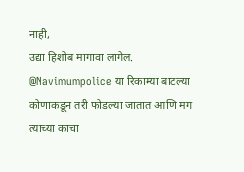नाही,
उद्या हिशोब मागावा लागेल.
@Navimumpolice या रिकाम्या बाटल्या कोणाकडून तरी फोडल्या जातात आणि मग त्याच्या काचा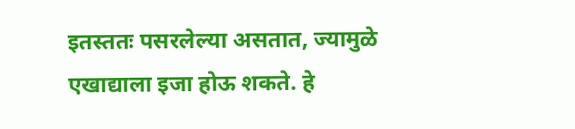इतस्ततः पसरलेल्या असतात, ज्यामुळे एखाद्याला इजा होऊ शकते. हे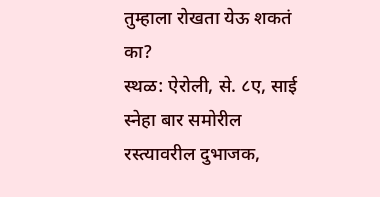तुम्हाला रोखता येऊ शकतं का?
स्थळ: ऐरोली, से. ८ए, साई स्नेहा बार समोरील रस्त्यावरील दुभाजक,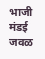भाजी मंडई जवळ